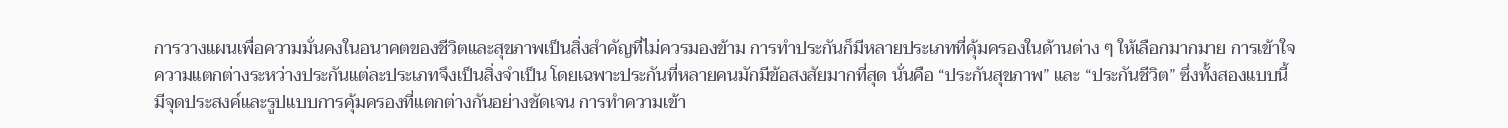การวางแผนเพื่อความมั่นคงในอนาคตของชีวิตและสุขภาพเป็นสิ่งสำคัญที่ไม่ควรมองข้าม การทำประกันก็มีหลายประเภทที่คุ้มครองในด้านต่าง ๆ ให้เลือกมากมาย การเข้าใจความแตกต่างระหว่างประกันแต่ละประเภทจึงเป็นสิ่งจำเป็น โดยเฉพาะประกันที่หลายคนมักมีข้อสงสัยมากที่สุด นั่นคือ “ประกันสุขภาพ” และ “ประกันชีวิต” ซึ่งทั้งสองแบบนี้มีจุดประสงค์และรูปแบบการคุ้มครองที่แตกต่างกันอย่างชัดเจน การทำความเข้า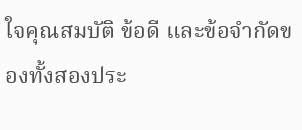ใจคุณสมบัติ ข้อดี และข้อจำกัดของทั้งสองประ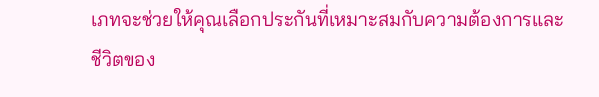เภทจะช่วยให้คุณเลือกประกันที่เหมาะสมกับความต้องการและชีวิตของ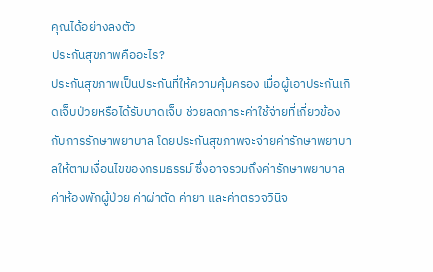คุณได้อย่างลงตัว
ประกันสุขภาพคืออะไร?
ประกันสุขภาพเป็นประกันที่ให้ความคุ้มครอง เมื่อผู้เอาประกันเกิดเจ็บป่วยหรือได้รับบาดเจ็บ ช่วยลดภาระค่าใช้จ่ายที่เกี่ยวข้องกับการรักษาพยาบาล โดยประกันสุขภาพจะจ่ายค่ารักษาพยาบาลให้ตามเงื่อนไขของกรมธรรม์ ซึ่งอาจรวมถึงค่ารักษาพยาบาล ค่าห้องพักผู้ป่วย ค่าผ่าตัด ค่ายา และค่าตรวจวินิจ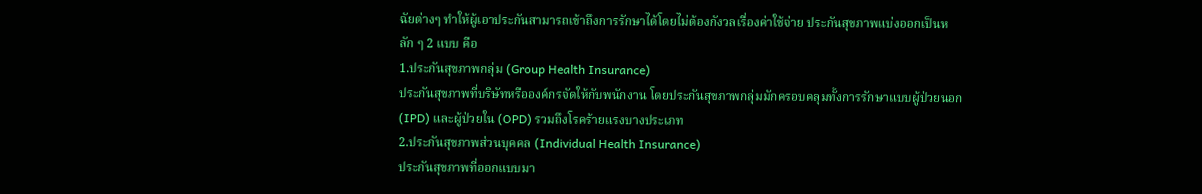ฉัยต่างๆ ทำให้ผู้เอาประกันสามารถเข้าถึงการรักษาได้โดยไม่ต้องกังวลเรื่องค่าใช้จ่าย ประกันสุขภาพแบ่งออกเป็นหลัก ๆ 2 แบบ คือ
1.ประกันสุขภาพกลุ่ม (Group Health Insurance)
ประกันสุขภาพที่บริษัทหรือองค์กรจัดให้กับพนักงาน โดยประกันสุขภาพกลุ่มมักครอบคลุมทั้งการรักษาแบบผู้ป่วยนอก (IPD) และผู้ป่วยใน (OPD) รวมถึงโรคร้ายแรงบางประเภท
2.ประกันสุขภาพส่วนบุคคล (Individual Health Insurance)
ประกันสุขภาพที่ออกแบบมา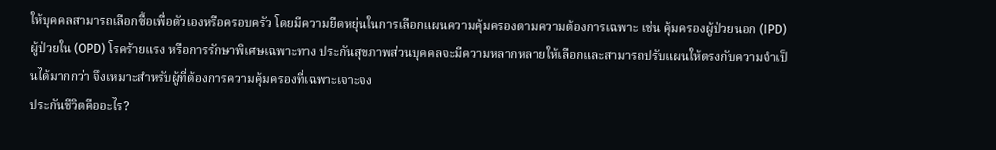ให้บุคคลสามารถเลือกซื้อเพื่อตัวเองหรือครอบครัว โดยมีความยืดหยุ่นในการเลือกแผนความคุ้มครองตามความต้องการเฉพาะ เช่น คุ้มครองผู้ป่วยนอก (IPD) ผู้ป่วยใน (OPD) โรคร้ายแรง หรือการรักษาพิเศษเฉพาะทาง ประกันสุขภาพส่วนบุคคลจะมีความหลากหลายให้เลือกและสามารถปรับแผนให้ตรงกับความจำเป็นได้มากกว่า จึงเหมาะสำหรับผู้ที่ต้องการความคุ้มครองที่เฉพาะเจาะจง
ประกันชีวิตคืออะไร?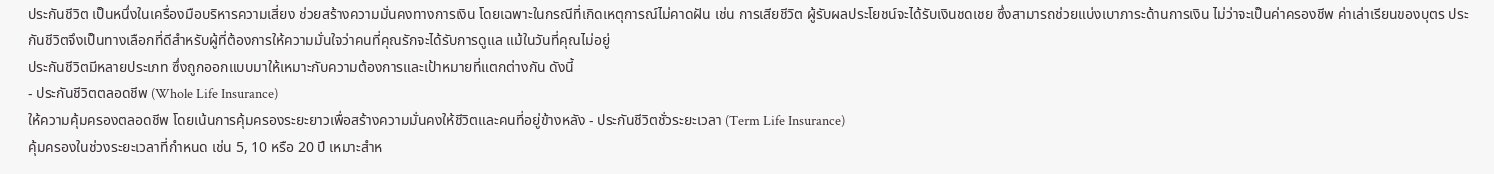ประกันชีวิต เป็นหนึ่งในเครื่องมือบริหารความเสี่ยง ช่วยสร้างความมั่นคงทางการเงิน โดยเฉพาะในกรณีที่เกิดเหตุการณ์ไม่คาดฝัน เช่น การเสียชีวิต ผู้รับผลประโยชน์จะได้รับเงินชดเชย ซึ่งสามารถช่วยแบ่งเบาภาระด้านการเงิน ไม่ว่าจะเป็นค่าครองชีพ ค่าเล่าเรียนของบุตร ประกันชีวิตจึงเป็นทางเลือกที่ดีสำหรับผู้ที่ต้องการให้ความมั่นใจว่าคนที่คุณรักจะได้รับการดูแล แม้ในวันที่คุณไม่อยู่
ประกันชีวิตมีหลายประเภท ซึ่งถูกออกแบบมาให้เหมาะกับความต้องการและเป้าหมายที่แตกต่างกัน ดังนี้
- ประกันชีวิตตลอดชีพ (Whole Life Insurance)
ให้ความคุ้มครองตลอดชีพ โดยเน้นการคุ้มครองระยะยาวเพื่อสร้างความมั่นคงให้ชีวิตและคนที่อยู่ข้างหลัง - ประกันชีวิตชั่วระยะเวลา (Term Life Insurance)
คุ้มครองในช่วงระยะเวลาที่กำหนด เช่น 5, 10 หรือ 20 ปี เหมาะสำห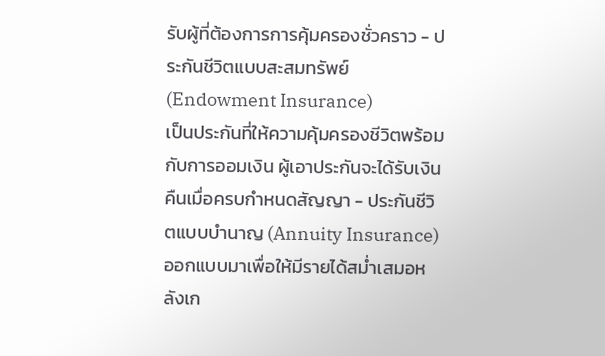รับผู้ที่ต้องการการคุ้มครองชั่วคราว - ประกันชีวิตแบบสะสมทรัพย์ (Endowment Insurance)
เป็นประกันที่ให้ความคุ้มครองชีวิตพร้อมกับการออมเงิน ผู้เอาประกันจะได้รับเงินคืนเมื่อครบกำหนดสัญญา - ประกันชีวิตแบบบำนาญ (Annuity Insurance)
ออกแบบมาเพื่อให้มีรายได้สม่ำเสมอหลังเก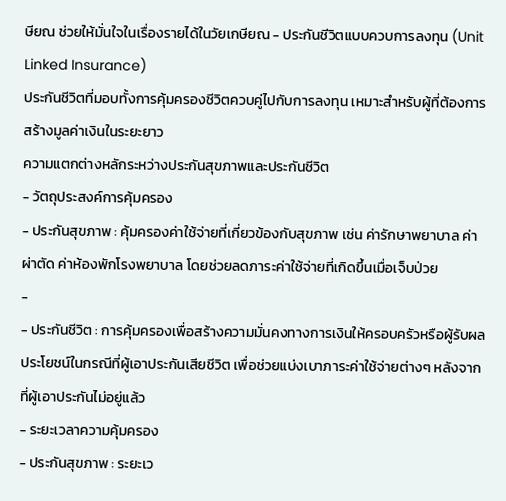ษียณ ช่วยให้มั่นใจในเรื่องรายได้ในวัยเกษียณ - ประกันชีวิตแบบควบการลงทุน (Unit Linked Insurance)
ประกันชีวิตที่มอบทั้งการคุ้มครองชีวิตควบคู่ไปกับการลงทุน เหมาะสำหรับผู้ที่ต้องการสร้างมูลค่าเงินในระยะยาว
ความแตกต่างหลักระหว่างประกันสุขภาพและประกันชีวิต
- วัตถุประสงค์การคุ้มครอง
- ประกันสุขภาพ : คุ้มครองค่าใช้จ่ายที่เกี่ยวข้องกับสุขภาพ เช่น ค่ารักษาพยาบาล ค่าผ่าตัด ค่าห้องพักโรงพยาบาล โดยช่วยลดภาระค่าใช้จ่ายที่เกิดขึ้นเมื่อเจ็บป่วย
-
- ประกันชีวิต : การคุ้มครองเพื่อสร้างความมั่นคงทางการเงินให้ครอบครัวหรือผู้รับผลประโยชน์ในกรณีที่ผู้เอาประกันเสียชีวิต เพื่อช่วยแบ่งเบาภาระค่าใช้จ่ายต่างๆ หลังจากที่ผู้เอาประกันไม่อยู่แล้ว
- ระยะเวลาความคุ้มครอง
- ประกันสุขภาพ : ระยะเว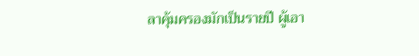ลาคุ้มครองมักเป็นรายปี ผู้เอา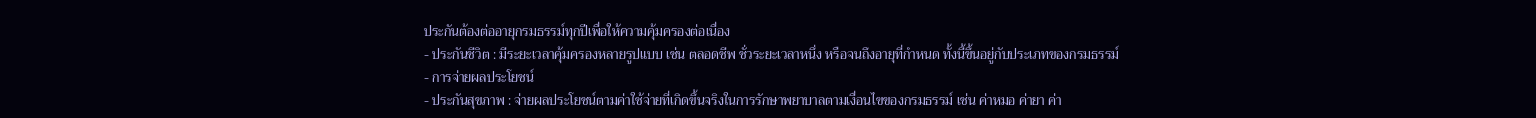ประกันต้องต่ออายุกรมธรรม์ทุกปีเพื่อให้ความคุ้มครองต่อเนื่อง
- ประกันชีวิต : มีระยะเวลาคุ้มครองหลายรูปแบบ เช่น ตลอดชีพ ชั่วระยะเวลาหนึ่ง หรือจนถึงอายุที่กำหนด ทั้งนี้ขึ้นอยู่กับประเภทของกรมธรรม์
- การจ่ายผลประโยชน์
- ประกันสุขภาพ : จ่ายผลประโยชน์ตามค่าใช้จ่ายที่เกิดขึ้นจริงในการรักษาพยาบาลตามเงื่อนไขของกรมธรรม์ เช่น ค่าหมอ ค่ายา ค่า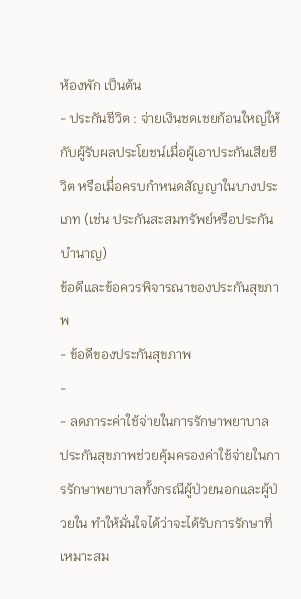ห้องพัก เป็นต้น
- ประกันชีวิต : จ่ายเงินชดเชยก้อนใหญ่ให้กับผู้รับผลประโยชน์เมื่อผู้เอาประกันเสียชีวิต หรือเมื่อครบกำหนดสัญญาในบางประเภท (เช่น ประกันสะสมทรัพย์หรือประกันบำนาญ)
ข้อดีและข้อควรพิจารณาของประกันสุขภาพ
- ข้อดีของประกันสุขภาพ
-
- ลดภาระค่าใช้จ่ายในการรักษาพยาบาล
ประกันสุขภาพช่วยคุ้มครองค่าใช้จ่ายในการรักษาพยาบาลทั้งกรณีผู้ป่วยนอกและผู้ป่วยใน ทำให้มั่นใจได้ว่าจะได้รับการรักษาที่เหมาะสม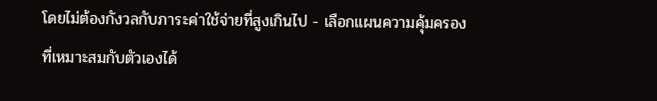โดยไม่ต้องกังวลกับภาระค่าใช้จ่ายที่สูงเกินไป - เลือกแผนความคุ้มครองที่เหมาะสมกับตัวเองได้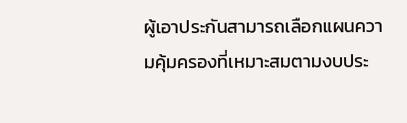ผู้เอาประกันสามารถเลือกแผนความคุ้มครองที่เหมาะสมตามงบประ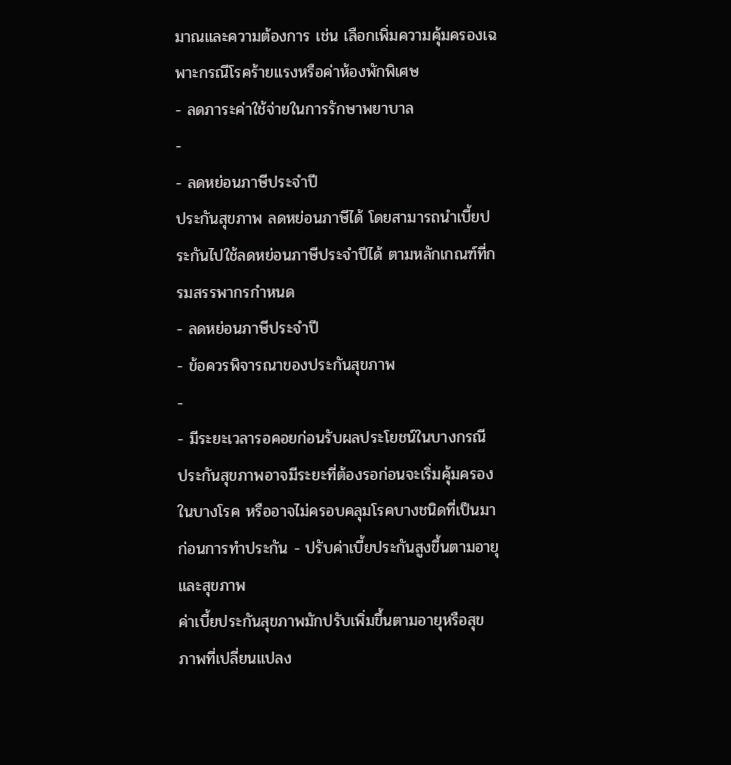มาณและความต้องการ เช่น เลือกเพิ่มความคุ้มครองเฉพาะกรณีโรคร้ายแรงหรือค่าห้องพักพิเศษ
- ลดภาระค่าใช้จ่ายในการรักษาพยาบาล
-
- ลดหย่อนภาษีประจำปี
ประกันสุขภาพ ลดหย่อนภาษีได้ โดยสามารถนำเบี้ยประกันไปใช้ลดหย่อนภาษีประจำปีได้ ตามหลักเกณฑ์ที่กรมสรรพากรกำหนด
- ลดหย่อนภาษีประจำปี
- ข้อควรพิจารณาของประกันสุขภาพ
-
- มีระยะเวลารอคอยก่อนรับผลประโยชน์ในบางกรณี
ประกันสุขภาพอาจมีระยะที่ต้องรอก่อนจะเริ่มคุ้มครองในบางโรค หรืออาจไม่ครอบคลุมโรคบางชนิดที่เป็นมาก่อนการทำประกัน - ปรับค่าเบี้ยประกันสูงขึ้นตามอายุและสุขภาพ
ค่าเบี้ยประกันสุขภาพมักปรับเพิ่มขึ้นตามอายุหรือสุขภาพที่เปลี่ยนแปลง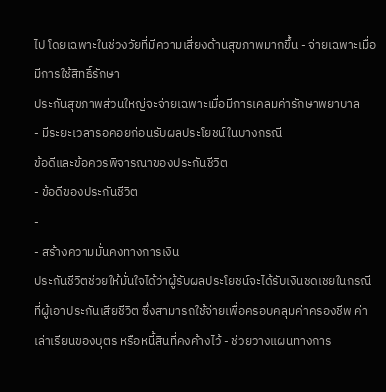ไป โดยเฉพาะในช่วงวัยที่มีความเสี่ยงด้านสุขภาพมากขึ้น - จ่ายเฉพาะเมื่อมีการใช้สิทธิ์รักษา
ประกันสุขภาพส่วนใหญ่จะจ่ายเฉพาะเมื่อมีการเคลมค่ารักษาพยาบาล
- มีระยะเวลารอคอยก่อนรับผลประโยชน์ในบางกรณี
ข้อดีและข้อควรพิจารณาของประกันชีวิต
- ข้อดีของประกันชีวิต
-
- สร้างความมั่นคงทางการเงิน
ประกันชีวิตช่วยให้มั่นใจได้ว่าผู้รับผลประโยชน์จะได้รับเงินชดเชยในกรณีที่ผู้เอาประกันเสียชีวิต ซึ่งสามารถใช้จ่ายเพื่อครอบคลุมค่าครองชีพ ค่าเล่าเรียนของบุตร หรือหนี้สินที่คงค้างไว้ - ช่วยวางแผนทางการ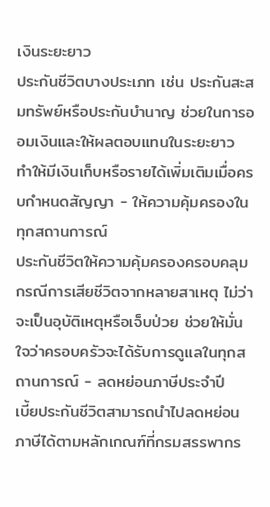เงินระยะยาว
ประกันชีวิตบางประเภท เช่น ประกันสะสมทรัพย์หรือประกันบำนาญ ช่วยในการออมเงินและให้ผลตอบแทนในระยะยาว ทำให้มีเงินเก็บหรือรายได้เพิ่มเติมเมื่อครบกำหนดสัญญา - ให้ความคุ้มครองในทุกสถานการณ์
ประกันชีวิตให้ความคุ้มครองครอบคลุมกรณีการเสียชีวิตจากหลายสาเหตุ ไม่ว่าจะเป็นอุบัติเหตุหรือเจ็บป่วย ช่วยให้มั่นใจว่าครอบครัวจะได้รับการดูแลในทุกสถานการณ์ - ลดหย่อนภาษีประจำปี
เบี้ยประกันชีวิตสามารถนำไปลดหย่อนภาษีได้ตามหลักเกณฑ์ที่กรมสรรพากร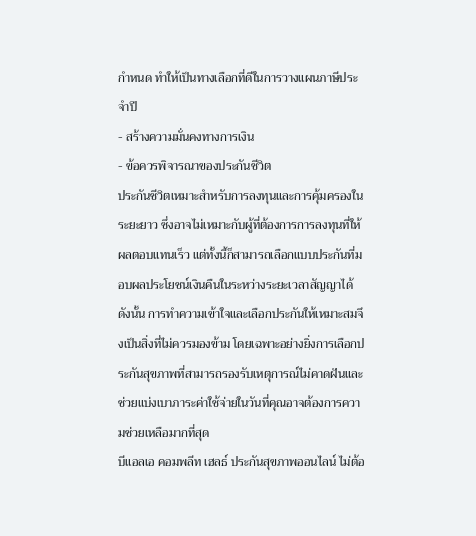กำหนด ทำให้เป็นทางเลือกที่ดีในการวางแผนภาษีประจำปี
- สร้างความมั่นคงทางการเงิน
- ข้อควรพิจารณาของประกันชีวิต
ประกันชีวิตเหมาะสำหรับการลงทุนและการคุ้มครองในระยะยาว ซึ่งอาจไม่เหมาะกับผู้ที่ต้องการการลงทุนที่ให้ผลตอบแทนเร็ว แต่ทั้งนี้ก็สามารถเลือกแบบประกันที่มอบผลประโยชน์เงินคืนในระหว่างระยะเวลาสัญญาได้ ดังนั้น การทำความเข้าใจและเลือกประกันให้เหมาะสมจึงเป็นสิ่งที่ไม่ควรมองข้าม โดยเฉพาะอย่างยิ่งการเลือกประกันสุขภาพที่สามารถรองรับเหตุการณ์ไม่คาดฝันและช่วยแบ่งเบาภาระค่าใช้จ่ายในวันที่คุณอาจต้องการความช่วยเหลือมากที่สุด
บีแอลเอ คอมพลีท เฮลธ์ ประกันสุขภาพออนไลน์ ไม่ต้อ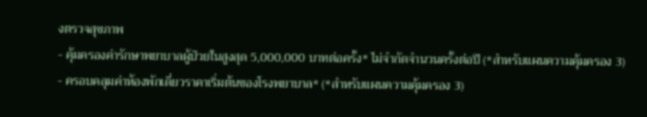งตรวจสุขภาพ
- คุ้มครองค่ารักษาพยาบาลผู้ป่วยในสูงสุด 5,000,000 บาทต่อครั้ง* ไม่จำกัดจำนวนครั้งต่อปี (*สำหรับแผนความคุ้มครอง 3)
- ครอบคลุมค่าห้องพักเดี่ยวราคาเริ่มต้นของโรงพยาบาล* (*สำหรับแผนความคุ้มครอง 3)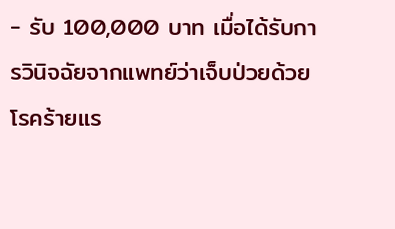- รับ 100,000 บาท เมื่อได้รับการวินิจฉัยจากแพทย์ว่าเจ็บป่วยด้วยโรคร้ายแร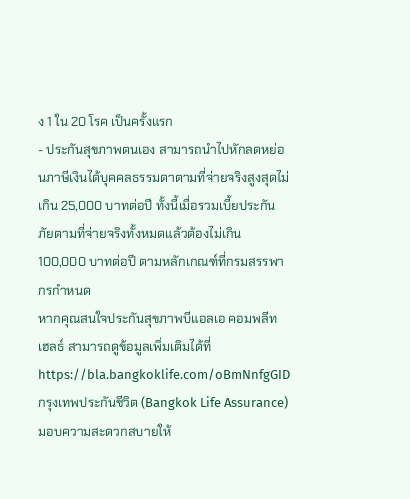ง 1 ใน 20 โรค เป็นครั้งแรก
- ประกันสุขภาพตนเอง สามารถนำไปหักลดหย่อนภาษีเงินได้บุคคลธรรมดาตามที่จ่ายจริงสูงสุดไม่เกิน 25,000 บาทต่อปี ทั้งนี้เมื่อรวมเบี้ยประกันภัยตามที่จ่ายจริงทั้งหมดแล้วต้องไม่เกิน 100,000 บาทต่อปี ตามหลักเกณฑ์ที่กรมสรรพากรกำหนด
หากคุณสนใจประกันสุขภาพบีแอลเอ คอมพลีท เฮลธ์ สามารถดูข้อมูลเพิ่มเติมได้ที่ https://bla.bangkoklife.com/oBmNnfgGID
กรุงเทพประกันชีวิต (Bangkok Life Assurance) มอบความสะดวกสบายให้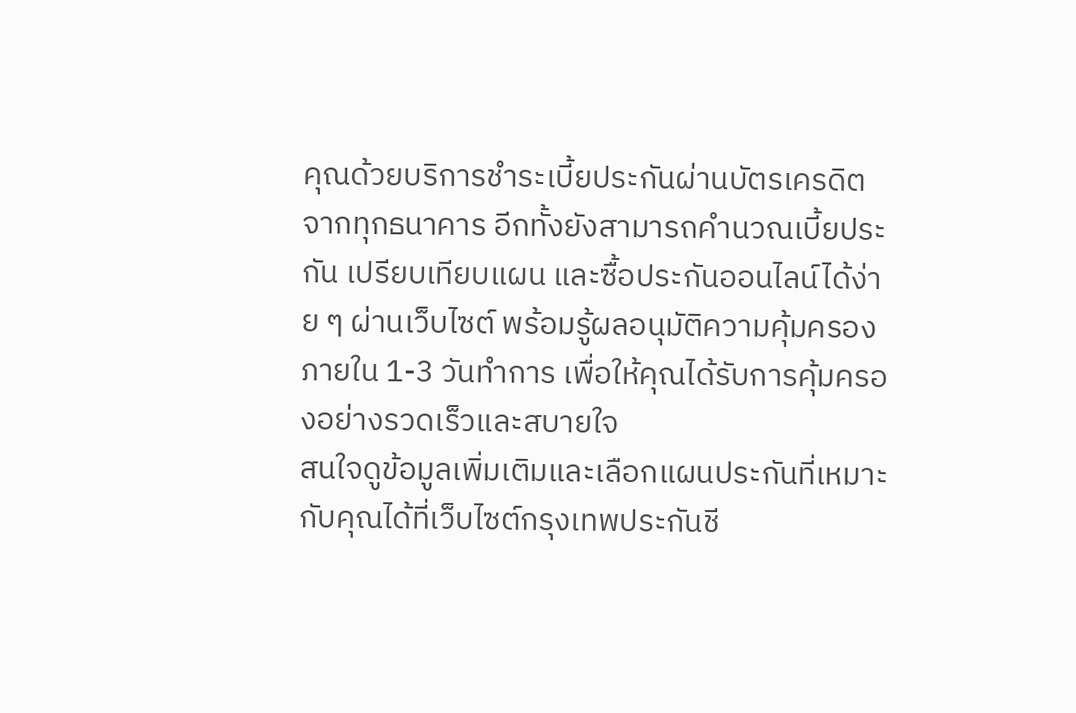คุณด้วยบริการชำระเบี้ยประกันผ่านบัตรเครดิตจากทุกธนาคาร อีกทั้งยังสามารถคำนวณเบี้ยประกัน เปรียบเทียบแผน และซื้อประกันออนไลน์ได้ง่าย ๆ ผ่านเว็บไซต์ พร้อมรู้ผลอนุมัติความคุ้มครองภายใน 1-3 วันทำการ เพื่อให้คุณได้รับการคุ้มครองอย่างรวดเร็วและสบายใจ
สนใจดูข้อมูลเพิ่มเติมและเลือกแผนประกันที่เหมาะกับคุณได้ที่เว็บไซต์กรุงเทพประกันชี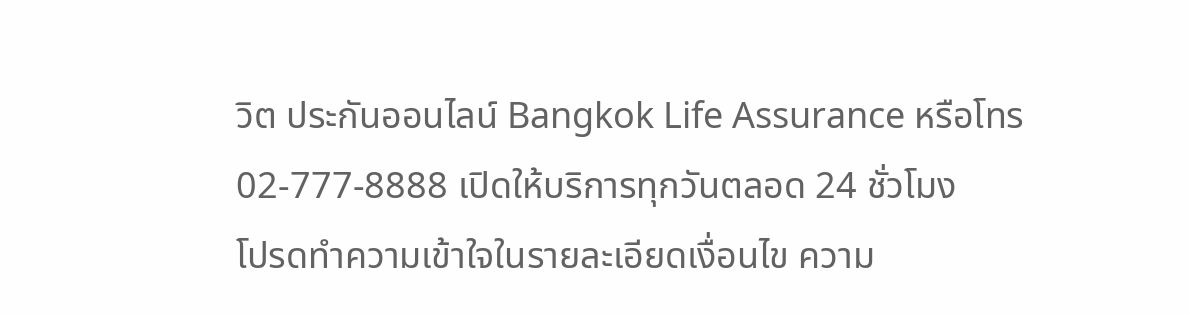วิต ประกันออนไลน์ Bangkok Life Assurance หรือโทร 02-777-8888 เปิดให้บริการทุกวันตลอด 24 ชั่วโมง
โปรดทำความเข้าใจในรายละเอียดเงื่อนไข ความ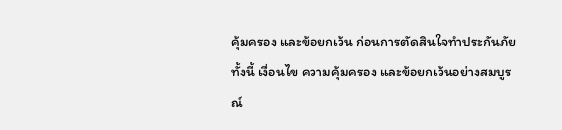คุ้มครอง และข้อยกเว้น ก่อนการตัดสินใจทำประกันภัย ทั้งนี้ เงื่อนไข ความคุ้มครอง และข้อยกเว้นอย่างสมบูรณ์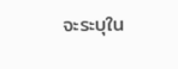จะระบุใน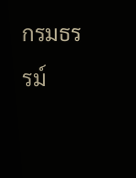กรมธรรม์